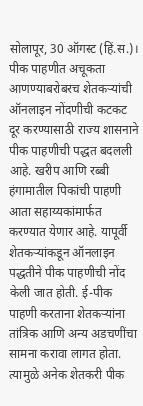सोलापूर, 30 ऑगस्ट (हिं.स.)। पीक पाहणीत अचूकता आणण्याबरोबरच शेतकऱ्यांची ऑनलाइन नोंदणीची कटकट दूर करण्यासाठी राज्य शासनाने पीक पाहणीची पद्धत बदलली आहे. खरीप आणि रब्बी हंगामातील पिकांची पाहणी आता सहाय्यकांमार्फत करण्यात येणार आहे. यापूर्वी शेतकऱ्यांकडून ऑनलाइन पद्धतीने पीक पाहणीची नोंद केली जात होती. ई-पीक पाहणी करताना शेतकऱ्यांना तांत्रिक आणि अन्य अडचणींचा सामना करावा लागत होता. त्यामुळे अनेक शेतकरी पीक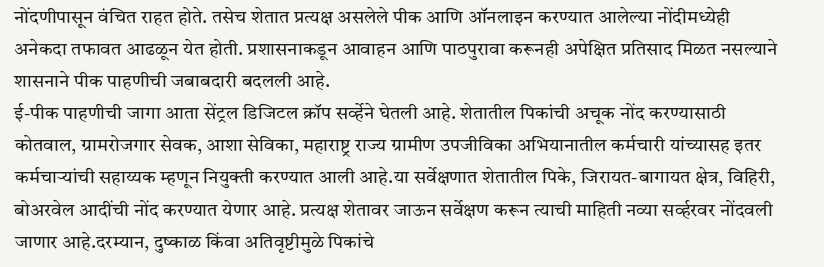नोंदणीपासून वंचित राहत होते. तसेच शेतात प्रत्यक्ष असलेले पीक आणि ऑनलाइन करण्यात आलेल्या नोंदीमध्येही अनेकदा तफावत आढळून येत होती. प्रशासनाकडून आवाहन आणि पाठपुरावा करूनही अपेक्षित प्रतिसाद मिळत नसल्याने शासनाने पीक पाहणीची जबाबदारी बदलली आहे.
ई-पीक पाहणीची जागा आता सेंट्रल डिजिटल क्रॉप सर्व्हेने घेतली आहे. शेतातील पिकांची अचूक नोंद करण्यासाठी कोतवाल, ग्रामरोजगार सेवक, आशा सेविका, महाराष्ट्र राज्य ग्रामीण उपजीविका अभियानातील कर्मचारी यांच्यासह इतर कर्मचाऱ्यांची सहाय्यक म्हणून नियुक्ती करण्यात आली आहे.या सर्वेक्षणात शेतातील पिके, जिरायत-बागायत क्षेत्र, विहिरी, बोअरवेल आदींची नोंद करण्यात येणार आहे. प्रत्यक्ष शेतावर जाऊन सर्वेक्षण करून त्याची माहिती नव्या सर्व्हरवर नोंदवली जाणार आहे.दरम्यान, दुष्काळ किंवा अतिवृष्टीमुळे पिकांचे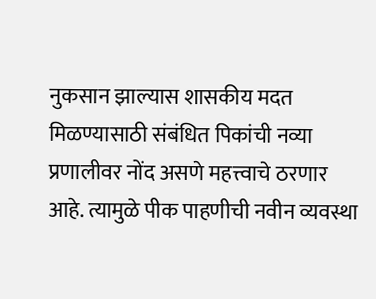नुकसान झाल्यास शासकीय मदत मिळण्यासाठी संबंधित पिकांची नव्या प्रणालीवर नोंद असणे महत्त्वाचे ठरणार आहे. त्यामुळे पीक पाहणीची नवीन व्यवस्था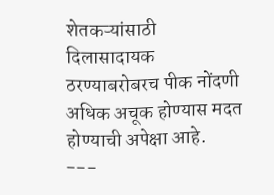शेतकऱ्यांसाठी दिलासादायक ठरण्याबरोबरच पीक नोंदणी अधिक अचूक होण्यास मदत होण्याची अपेक्षा आहे.
---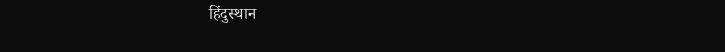हिंदुस्थान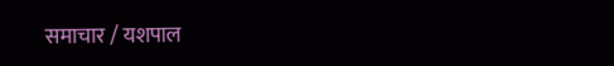समाचार / यशपाल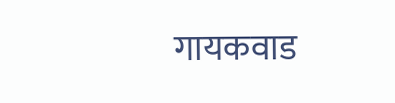गायकवाड